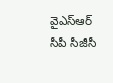వైఎస్ఆర్ సీపీ సీజీసీ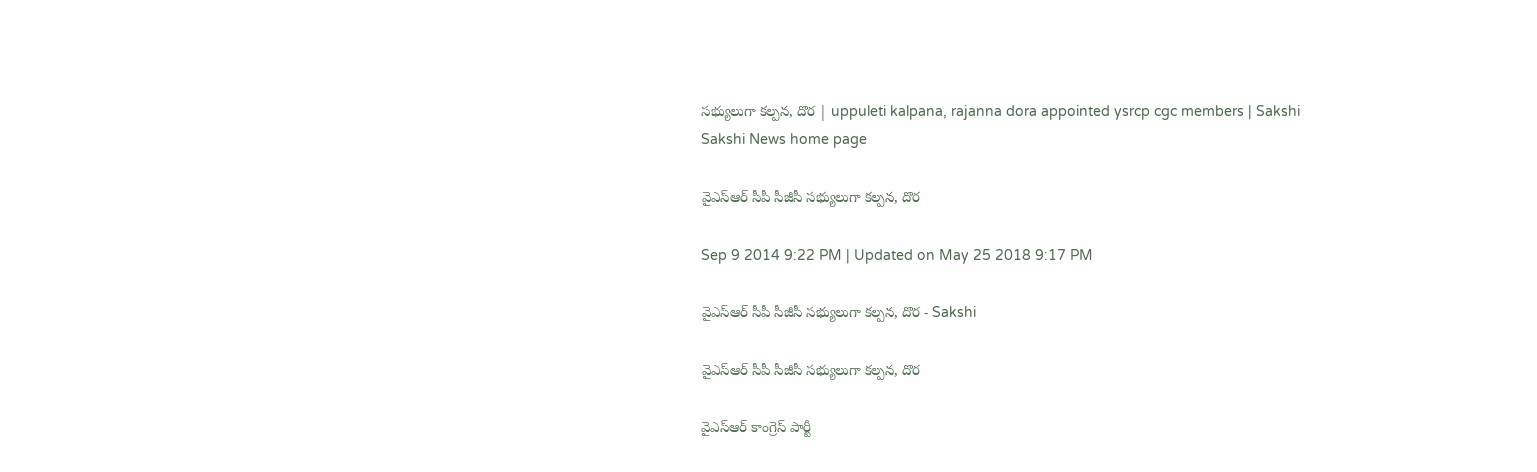సభ్యులుగా కల్పన, దొర | uppuleti kalpana, rajanna dora appointed ysrcp cgc members | Sakshi
Sakshi News home page

వైఎస్ఆర్ సీపీ సీజీసీ సభ్యులుగా కల్పన, దొర

Sep 9 2014 9:22 PM | Updated on May 25 2018 9:17 PM

వైఎస్ఆర్ సీపీ సీజీసీ సభ్యులుగా కల్పన, దొర - Sakshi

వైఎస్ఆర్ సీపీ సీజీసీ సభ్యులుగా కల్పన, దొర

వైఎస్ఆర్ కాంగ్రెస్ పార్టీ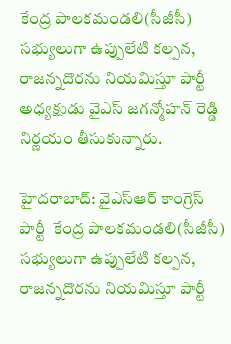కేంద్ర పాలకమండలి(సీజీసీ) సభ్యులుగా ఉప్పులేటి కల్పన, రాజన్నదొరను నియమిస్తూ పార్టీ అధ్యక్షుడు వైఎస్ జగన్మోహన్ రెడ్డి నిర్ణయం తీసుకున్నారు.

హైదరాబాద్: వైఎస్ఆర్ కాంగ్రెస్ పార్టీ  కేంద్ర పాలకమండలి(సీజీసీ) సభ్యులుగా ఉప్పులేటి కల్పన, రాజన్నదొరను నియమిస్తూ పార్టీ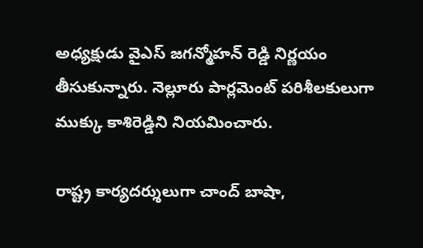అధ్యక్షుడు వైఎస్ జగన్మోహన్ రెడ్డి నిర్ణయం తీసుకున్నారు. నెల్లూరు పార్లమెంట్‌ పరిశీలకులుగా ముక్కు కాశిరెడ్డిని నియమించారు.

రాష్ట్ర కార్యదర్శులుగా చాంద్ బాషా,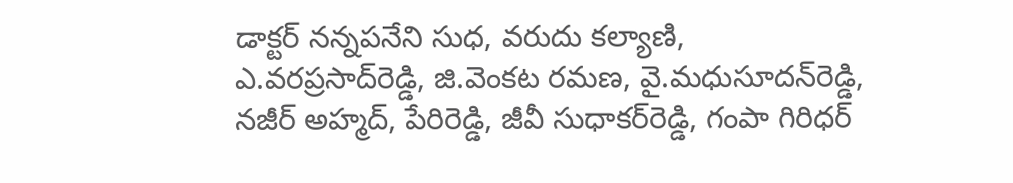డాక్టర్ నన్నపనేని సుధ, వరుదు కల్యాణి, ఎ.వరప్రసాద్‌రెడ్డి, జి.వెంకట రమణ, వై.మధుసూదన్‌రెడ్డి, నజీర్‌ అహ్మద్‌, పేరిరెడ్డి, జీవీ సుధాకర్‌రెడ్డి, గంపా గిరిధర్‌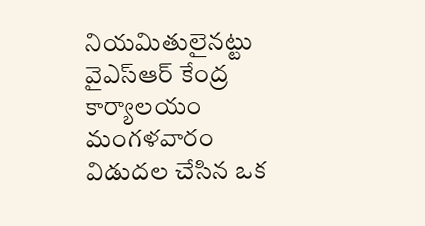నియమితులైనట్టు వైఎస్ఆర్ కేంద్ర కార్యాలయం మంగళవారం విడుదల చేసిన ఒక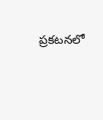ప్రకటనలో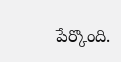పేర్కొంది.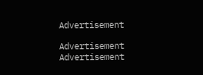Advertisement

Advertisement
Advertisement